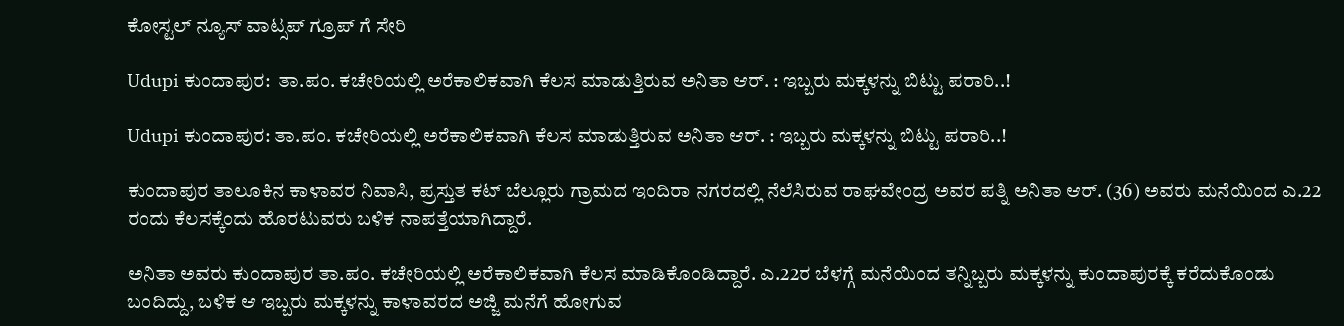ಕೋಸ್ಟಲ್ ನ್ಯೂಸ್ ವಾಟ್ಸಪ್ ಗ್ರೂಪ್ ಗೆ ಸೇರಿ

Udupi ಕುಂದಾಪುರ:  ತಾ.ಪಂ. ಕಚೇರಿಯಲ್ಲಿ ಅರೆಕಾಲಿಕವಾಗಿ ಕೆಲಸ ಮಾಡುತ್ತಿರುವ ಅನಿತಾ ಆರ್. : ಇಬ್ಬರು ಮಕ್ಕಳನ್ನು ಬಿಟ್ಟು ಪರಾರಿ..!

Udupi ಕುಂದಾಪುರ: ತಾ.ಪಂ. ಕಚೇರಿಯಲ್ಲಿ ಅರೆಕಾಲಿಕವಾಗಿ ಕೆಲಸ ಮಾಡುತ್ತಿರುವ ಅನಿತಾ ಆರ್. : ಇಬ್ಬರು ಮಕ್ಕಳನ್ನು ಬಿಟ್ಟು ಪರಾರಿ..!

ಕುಂದಾಪುರ ತಾಲೂಕಿನ ಕಾಳಾವರ ನಿವಾಸಿ, ಪ್ರಸ್ತುತ ಕಟ್ ಬೆಲ್ಲೂರು ಗ್ರಾಮದ ಇಂದಿರಾ ನಗರದಲ್ಲಿ ನೆಲೆಸಿರುವ ರಾಘವೇಂದ್ರ ಅವರ ಪತ್ನಿ ಅನಿತಾ ಆರ್. (36) ಅವರು ಮನೆಯಿಂದ ಎ.22 ರಂದು ಕೆಲಸಕ್ಕೆಂದು ಹೊರಟುವರು ಬಳಿಕ ನಾಪತ್ತೆಯಾಗಿದ್ದಾರೆ.

ಅನಿತಾ ಅವರು ಕುಂದಾಪುರ ತಾ.ಪಂ. ಕಚೇರಿಯಲ್ಲಿ ಅರೆಕಾಲಿಕವಾಗಿ ಕೆಲಸ ಮಾಡಿಕೊಂಡಿದ್ದಾರೆ. ಎ.22ರ ಬೆಳಗ್ಗೆ ಮನೆಯಿಂದ ತನ್ನಿಬ್ಬರು ಮಕ್ಕಳನ್ನು ಕುಂದಾಪುರಕ್ಕೆ ಕರೆದುಕೊಂಡು ಬಂದಿದ್ದು, ಬಳಿಕ ಆ ಇಬ್ಬರು ಮಕ್ಕಳನ್ನು ಕಾಳಾವರದ ಅಜ್ಜಿ ಮನೆಗೆ ಹೋಗುವ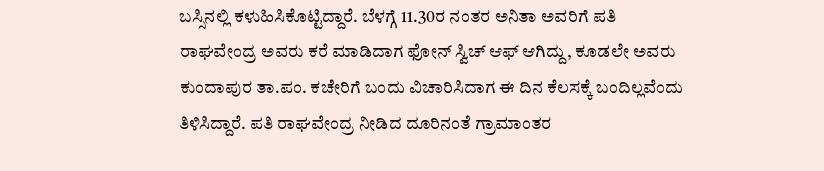ಬಸ್ಸಿನಲ್ಲಿ ಕಳುಹಿಸಿಕೊಟ್ಟಿದ್ದಾರೆ. ಬೆಳಗ್ಗೆ 11.30ರ ನಂತರ ಅನಿತಾ ಅವರಿಗೆ ಪತಿ ರಾಘವೇಂದ್ರ ಅವರು ಕರೆ ಮಾಡಿದಾಗ ಫೋನ್ ಸ್ವಿಚ್ ಆಫ್ ಆಗಿದ್ದು, ಕೂಡಲೇ ಅವರು ಕುಂದಾಪುರ ತಾ.ಪಂ. ಕಚೇರಿಗೆ ಬಂದು ವಿಚಾರಿಸಿದಾಗ ಈ ದಿನ ಕೆಲಸಕ್ಕೆ ಬಂದಿಲ್ಲವೆಂದು ತಿಳಿಸಿದ್ದಾರೆ. ಪತಿ ರಾಘವೇಂದ್ರ ನೀಡಿದ ದೂರಿನಂತೆ ಗ್ರಾಮಾಂತರ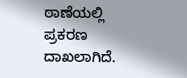ಠಾಣೆಯಲ್ಲಿ ಪ್ರಕರಣ ದಾಖಲಾಗಿದೆ.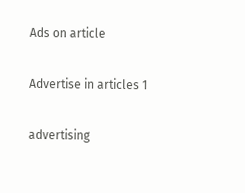Ads on article

Advertise in articles 1

advertising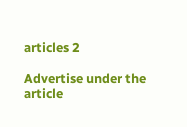articles 2

Advertise under the article